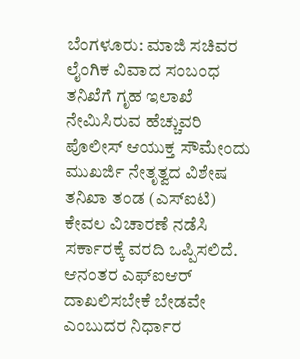ಬೆಂಗಳೂರು: ಮಾಜಿ ಸಚಿವರ ಲೈಂಗಿಕ ವಿವಾದ ಸಂಬಂಧ ತನಿಖೆಗೆ ಗೃಹ ಇಲಾಖೆ ನೇಮಿಸಿರುವ ಹೆಚ್ಚುವರಿ ಪೊಲೀಸ್ ಆಯುಕ್ತ ಸೌಮೇಂದು ಮುಖರ್ಜಿ ನೇತೃತ್ವದ ವಿಶೇಷ ತನಿಖಾ ತಂಡ (ಎಸ್ಐಟಿ) ಕೇವಲ ವಿಚಾರಣೆ ನಡೆಸಿ ಸರ್ಕಾರಕ್ಕೆ ವರದಿ ಒಪ್ಪಿಸಲಿದೆ. ಆನಂತರ ಎಫ್ಐಆರ್ ದಾಖಲಿಸಬೇಕೆ ಬೇಡವೇ ಎಂಬುದರ ನಿರ್ಧಾರ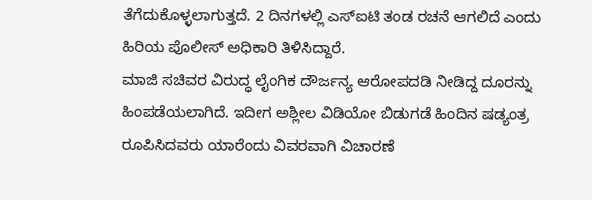ತೆಗೆದುಕೊಳ್ಳಲಾಗುತ್ತದೆ. 2 ದಿನಗಳಲ್ಲಿ ಎಸ್ಐಟಿ ತಂಡ ರಚನೆ ಆಗಲಿದೆ ಎಂದು ಹಿರಿಯ ಪೊಲೀಸ್ ಅಧಿಕಾರಿ ತಿಳಿಸಿದ್ದಾರೆ.
ಮಾಜಿ ಸಚಿವರ ವಿರುದ್ಧ ಲೈಂಗಿಕ ದೌರ್ಜನ್ಯ ಆರೋಪದಡಿ ನೀಡಿದ್ದ ದೂರನ್ನು ಹಿಂಪಡೆಯಲಾಗಿದೆ. ಇದೀಗ ಅಶ್ಲೀಲ ವಿಡಿಯೋ ಬಿಡುಗಡೆ ಹಿಂದಿನ ಷಡ್ಯಂತ್ರ ರೂಪಿಸಿದವರು ಯಾರೆಂದು ವಿವರವಾಗಿ ವಿಚಾರಣೆ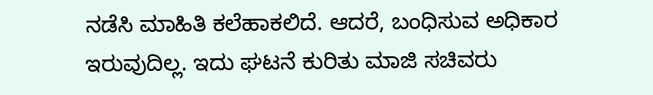ನಡೆಸಿ ಮಾಹಿತಿ ಕಲೆಹಾಕಲಿದೆ. ಆದರೆ, ಬಂಧಿಸುವ ಅಧಿಕಾರ ಇರುವುದಿಲ್ಲ. ಇದು ಘಟನೆ ಕುರಿತು ಮಾಜಿ ಸಚಿವರು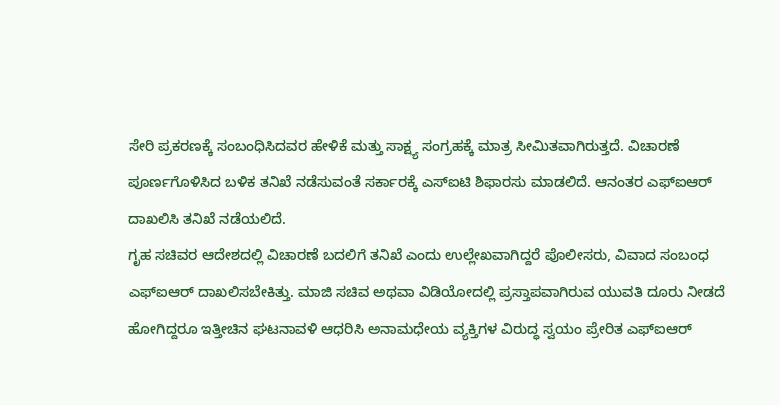ಸೇರಿ ಪ್ರಕರಣಕ್ಕೆ ಸಂಬಂಧಿಸಿದವರ ಹೇಳಿಕೆ ಮತ್ತು ಸಾಕ್ಷ್ಯ ಸಂಗ್ರಹಕ್ಕೆ ಮಾತ್ರ ಸೀಮಿತವಾಗಿರುತ್ತದೆ. ವಿಚಾರಣೆ ಪೂರ್ಣಗೊಳಿಸಿದ ಬಳಿಕ ತನಿಖೆ ನಡೆಸುವಂತೆ ಸರ್ಕಾರಕ್ಕೆ ಎಸ್ಐಟಿ ಶಿಫಾರಸು ಮಾಡಲಿದೆ. ಆನಂತರ ಎಫ್ಐಆರ್ ದಾಖಲಿಸಿ ತನಿಖೆ ನಡೆಯಲಿದೆ.
ಗೃಹ ಸಚಿವರ ಆದೇಶದಲ್ಲಿ ವಿಚಾರಣೆ ಬದಲಿಗೆ ತನಿಖೆ ಎಂದು ಉಲ್ಲೇಖವಾಗಿದ್ದರೆ ಪೊಲೀಸರು, ವಿವಾದ ಸಂಬಂಧ ಎಫ್ಐಆರ್ ದಾಖಲಿಸಬೇಕಿತ್ತು. ಮಾಜಿ ಸಚಿವ ಅಥವಾ ವಿಡಿಯೋದಲ್ಲಿ ಪ್ರಸ್ತಾಪವಾಗಿರುವ ಯುವತಿ ದೂರು ನೀಡದೆ ಹೋಗಿದ್ದರೂ ಇತ್ತೀಚಿನ ಘಟನಾವಳಿ ಆಧರಿಸಿ ಅನಾಮಧೇಯ ವ್ಯಕ್ತಿಗಳ ವಿರುದ್ಧ ಸ್ವಯಂ ಪ್ರೇರಿತ ಎಫ್ಐಆರ್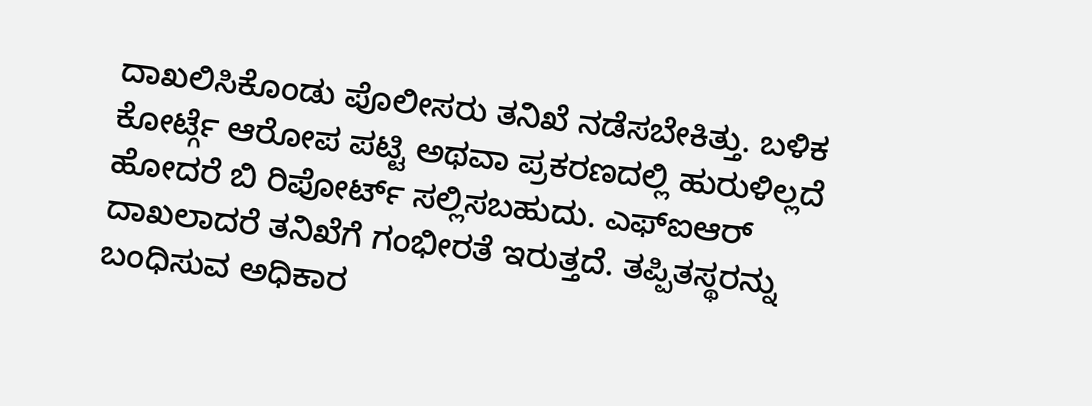ದಾಖಲಿಸಿಕೊಂಡು ಪೊಲೀಸರು ತನಿಖೆ ನಡೆಸಬೇಕಿತ್ತು. ಬಳಿಕ ಕೋರ್ಟ್ಗೆ ಆರೋಪ ಪಟ್ಟಿ ಅಥವಾ ಪ್ರಕರಣದಲ್ಲಿ ಹುರುಳಿಲ್ಲದೆ ಹೋದರೆ ಬಿ ರಿಪೋರ್ಟ್ ಸಲ್ಲಿಸಬಹುದು. ಎಫ್ಐಆರ್ ದಾಖಲಾದರೆ ತನಿಖೆಗೆ ಗಂಭೀರತೆ ಇರುತ್ತದೆ. ತಪ್ಪಿತಸ್ಥರನ್ನು ಬಂಧಿಸುವ ಅಧಿಕಾರ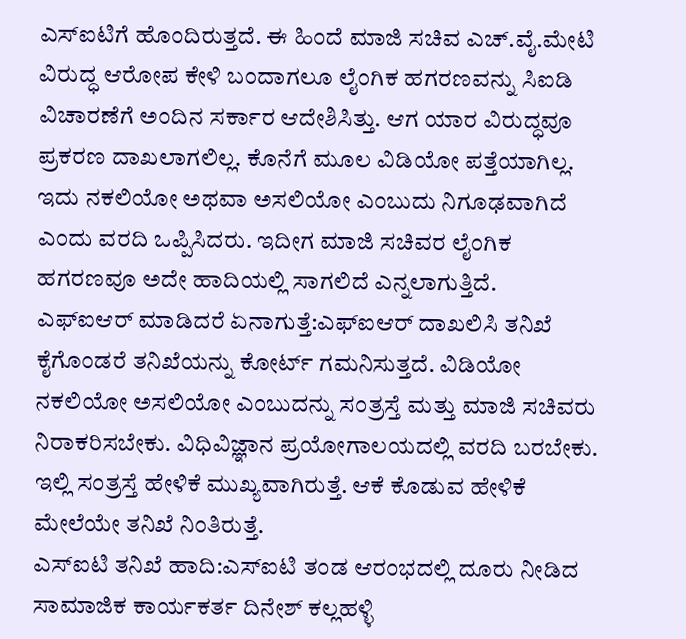ಎಸ್ಐಟಿಗೆ ಹೊಂದಿರುತ್ತದೆ. ಈ ಹಿಂದೆ ಮಾಜಿ ಸಚಿವ ಎಚ್.ವೈ.ಮೇಟಿ ವಿರುದ್ಧ ಆರೋಪ ಕೇಳಿ ಬಂದಾಗಲೂ ಲೈಂಗಿಕ ಹಗರಣವನ್ನು ಸಿಐಡಿ ವಿಚಾರಣೆಗೆ ಅಂದಿನ ಸರ್ಕಾರ ಆದೇಶಿಸಿತ್ತು. ಆಗ ಯಾರ ವಿರುದ್ಧವೂ ಪ್ರಕರಣ ದಾಖಲಾಗಲಿಲ್ಲ. ಕೊನೆಗೆ ಮೂಲ ವಿಡಿಯೋ ಪತ್ತೆಯಾಗಿಲ್ಲ. ಇದು ನಕಲಿಯೋ ಅಥವಾ ಅಸಲಿಯೋ ಎಂಬುದು ನಿಗೂಢವಾಗಿದೆ ಎಂದು ವರದಿ ಒಪ್ಪಿಸಿದರು. ಇದೀಗ ಮಾಜಿ ಸಚಿವರ ಲೈಂಗಿಕ ಹಗರಣವೂ ಅದೇ ಹಾದಿಯಲ್ಲಿ ಸಾಗಲಿದೆ ಎನ್ನಲಾಗುತ್ತಿದೆ.
ಎಫ್ಐಆರ್ ಮಾಡಿದರೆ ಏನಾಗುತ್ತೆ:ಎಫ್ಐಆರ್ ದಾಖಲಿಸಿ ತನಿಖೆ ಕೈಗೊಂಡರೆ ತನಿಖೆಯನ್ನು ಕೋರ್ಟ್ ಗಮನಿಸುತ್ತದೆ. ವಿಡಿಯೋ ನಕಲಿಯೋ ಅಸಲಿಯೋ ಎಂಬುದನ್ನು ಸಂತ್ರಸ್ತೆ ಮತ್ತು ಮಾಜಿ ಸಚಿವರು ನಿರಾಕರಿಸಬೇಕು. ವಿಧಿವಿಜ್ಞಾನ ಪ್ರಯೋಗಾಲಯದಲ್ಲಿ ವರದಿ ಬರಬೇಕು. ಇಲ್ಲಿ ಸಂತ್ರಸ್ತೆ ಹೇಳಿಕೆ ಮುಖ್ಯವಾಗಿರುತ್ತೆ. ಆಕೆ ಕೊಡುವ ಹೇಳಿಕೆ ಮೇಲೆಯೇ ತನಿಖೆ ನಿಂತಿರುತ್ತೆ.
ಎಸ್ಐಟಿ ತನಿಖೆ ಹಾದಿ:ಎಸ್ಐಟಿ ತಂಡ ಆರಂಭದಲ್ಲಿ ದೂರು ನೀಡಿದ ಸಾಮಾಜಿಕ ಕಾರ್ಯಕರ್ತ ದಿನೇಶ್ ಕಲ್ಲಹಳ್ಳಿ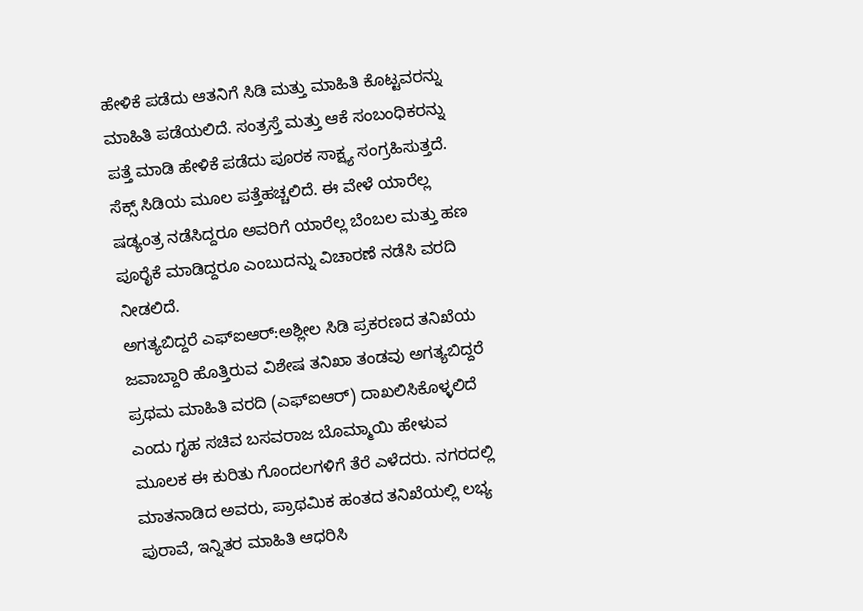ಹೇಳಿಕೆ ಪಡೆದು ಆತನಿಗೆ ಸಿಡಿ ಮತ್ತು ಮಾಹಿತಿ ಕೊಟ್ಟವರನ್ನು ಮಾಹಿತಿ ಪಡೆಯಲಿದೆ. ಸಂತ್ರಸ್ತೆ ಮತ್ತು ಆಕೆ ಸಂಬಂಧಿಕರನ್ನು ಪತ್ತೆ ಮಾಡಿ ಹೇಳಿಕೆ ಪಡೆದು ಪೂರಕ ಸಾಕ್ಷ್ಯ ಸಂಗ್ರಹಿಸುತ್ತದೆ. ಸೆಕ್ಸ್ ಸಿಡಿಯ ಮೂಲ ಪತ್ತೆಹಚ್ಚಲಿದೆ. ಈ ವೇಳೆ ಯಾರೆಲ್ಲ ಷಡ್ಯಂತ್ರ ನಡೆಸಿದ್ದರೂ ಅವರಿಗೆ ಯಾರೆಲ್ಲ ಬೆಂಬಲ ಮತ್ತು ಹಣ ಪೂರೈಕೆ ಮಾಡಿದ್ದರೂ ಎಂಬುದನ್ನು ವಿಚಾರಣೆ ನಡೆಸಿ ವರದಿ ನೀಡಲಿದೆ.
ಅಗತ್ಯಬಿದ್ದರೆ ಎಫ್ಐಆರ್:ಅಶ್ಲೀಲ ಸಿಡಿ ಪ್ರಕರಣದ ತನಿಖೆಯ ಜವಾಬ್ದಾರಿ ಹೊತ್ತಿರುವ ವಿಶೇಷ ತನಿಖಾ ತಂಡವು ಅಗತ್ಯಬಿದ್ದರೆ ಪ್ರಥಮ ಮಾಹಿತಿ ವರದಿ (ಎಫ್ಐಆರ್) ದಾಖಲಿಸಿಕೊಳ್ಳಲಿದೆ ಎಂದು ಗೃಹ ಸಚಿವ ಬಸವರಾಜ ಬೊಮ್ಮಾಯಿ ಹೇಳುವ ಮೂಲಕ ಈ ಕುರಿತು ಗೊಂದಲಗಳಿಗೆ ತೆರೆ ಎಳೆದರು. ನಗರದಲ್ಲಿ ಮಾತನಾಡಿದ ಅವರು, ಪ್ರಾಥಮಿಕ ಹಂತದ ತನಿಖೆಯಲ್ಲಿ ಲಭ್ಯ ಪುರಾವೆ, ಇನ್ನಿತರ ಮಾಹಿತಿ ಆಧರಿಸಿ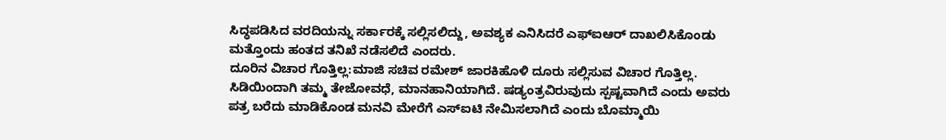ಸಿದ್ಧಪಡಿಸಿದ ವರದಿಯನ್ನು ಸರ್ಕಾರಕ್ಕೆ ಸಲ್ಲಿಸಲಿದ್ದು, ಅವಶ್ಯಕ ಎನಿಸಿದರೆ ಎಫ್ಐಆರ್ ದಾಖಲಿಸಿಕೊಂಡು ಮತ್ತೊಂದು ಹಂತದ ತನಿಖೆ ನಡೆಸಲಿದೆ ಎಂದರು.
ದೂರಿನ ವಿಚಾರ ಗೊತ್ತಿಲ್ಲ:ಮಾಜಿ ಸಚಿವ ರಮೇಶ್ ಜಾರಕಿಹೊಳಿ ದೂರು ಸಲ್ಲಿಸುವ ವಿಚಾರ ಗೊತ್ತಿಲ್ಲ. ಸಿಡಿಯಿಂದಾಗಿ ತಮ್ಮ ತೇಜೋವಧೆ, ಮಾನಹಾನಿಯಾಗಿದೆ. ಷಡ್ಯಂತ್ರವಿರುವುದು ಸ್ಪಷ್ಟವಾಗಿದೆ ಎಂದು ಅವರು ಪತ್ರ ಬರೆದು ಮಾಡಿಕೊಂಡ ಮನವಿ ಮೇರೆಗೆ ಎಸ್ಐಟಿ ನೇಮಿಸಲಾಗಿದೆ ಎಂದು ಬೊಮ್ಮಾಯಿ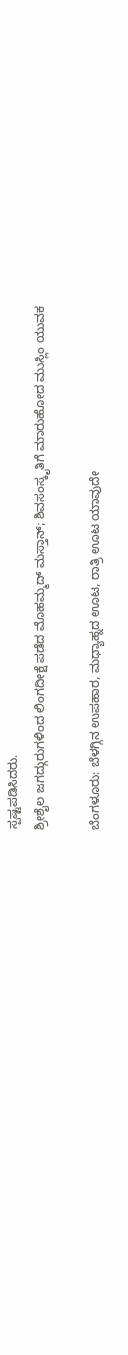ಸ್ಪಷ್ಟಪಡಿಸಿದರು.
ಶ್ರೀಶೈಲ ಜಗದ್ಗುರುಗಳಿಂದ ಲಿಂಗದೀಕ್ಷೆ ಪಡೆದ ಮೊಹಮ್ಮದ್ ಮಸ್ತಾನ್; ಶಿವಸಂಸ್ಕೃತಿಗೆ ಮಾರುಹೋದ ಮುಸ್ಲಿಂ ಯುವಕ

ಬೆಂಗಳೂರು: ಬೆಳಗ್ಗಿನ ಉಪಹಾರ, ಮಧ್ಯಾಹ್ನದ ಊಟ, ರಾತ್ರಿ ಊಟ ಯಾವುದೇ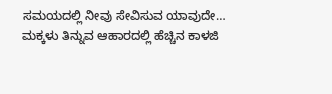ಸಮಯದಲ್ಲಿ ನೀವು ಸೇವಿಸುವ ಯಾವುದೇ…
ಮಕ್ಕಳು ತಿನ್ನುವ ಆಹಾರದಲ್ಲಿ ಹೆಚ್ಚಿನ ಕಾಳಜಿ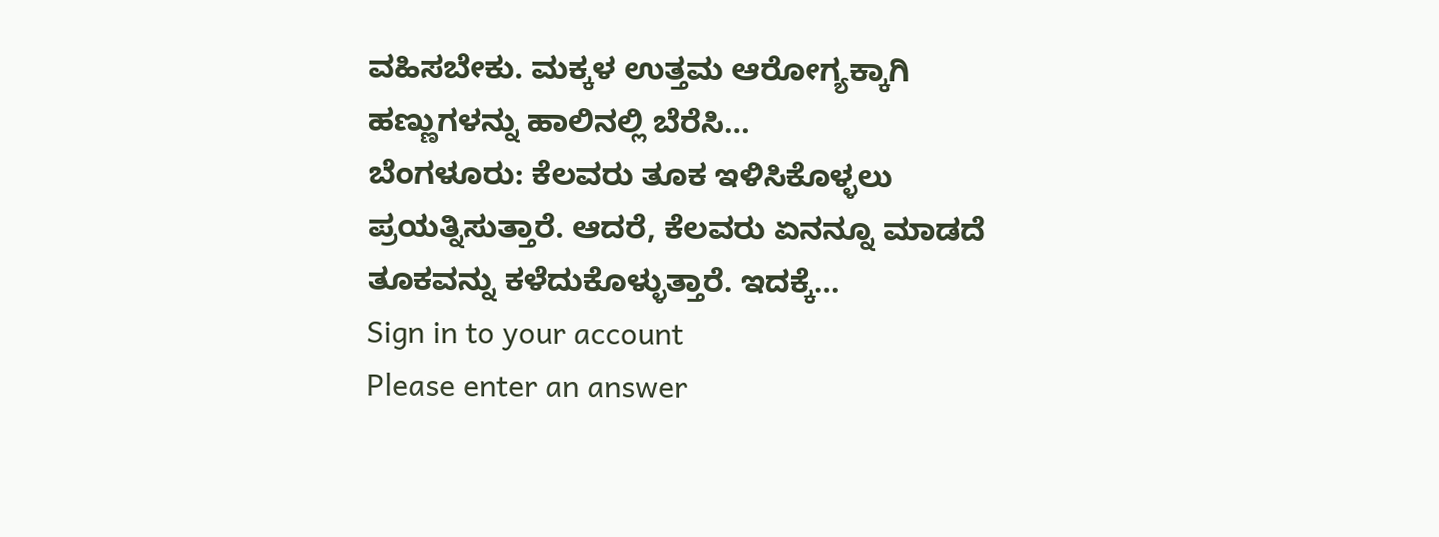ವಹಿಸಬೇಕು. ಮಕ್ಕಳ ಉತ್ತಮ ಆರೋಗ್ಯಕ್ಕಾಗಿ ಹಣ್ಣುಗಳನ್ನು ಹಾಲಿನಲ್ಲಿ ಬೆರೆಸಿ…
ಬೆಂಗಳೂರು: ಕೆಲವರು ತೂಕ ಇಳಿಸಿಕೊಳ್ಳಲು ಪ್ರಯತ್ನಿಸುತ್ತಾರೆ. ಆದರೆ, ಕೆಲವರು ಏನನ್ನೂ ಮಾಡದೆ ತೂಕವನ್ನು ಕಳೆದುಕೊಳ್ಳುತ್ತಾರೆ. ಇದಕ್ಕೆ…
Sign in to your account
Please enter an answer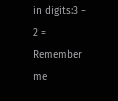in digits:3 − 2 =
Remember me